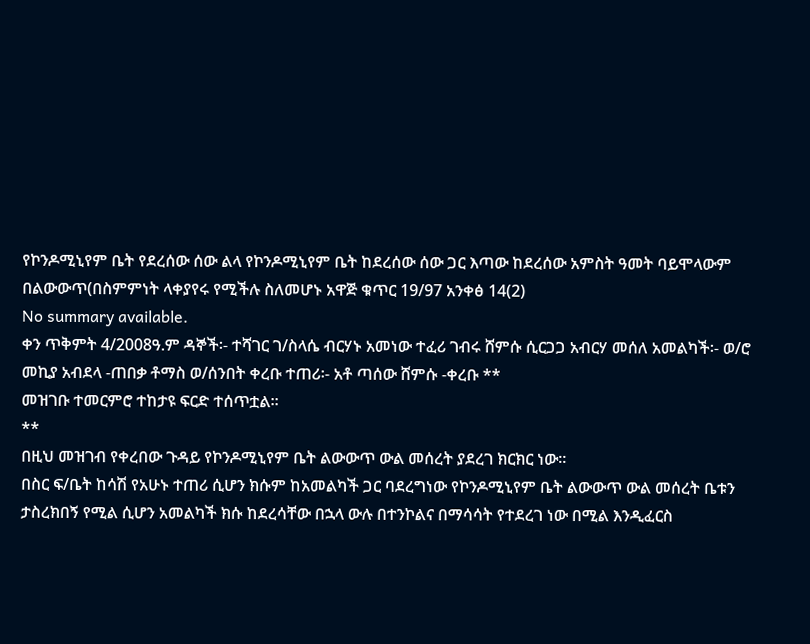የኮንዶሚኒየም ቤት የደረሰው ሰው ልላ የኮንዶሚኒየም ቤት ከደረሰው ሰው ጋር እጣው ከደረሰው አምስት ዓመት ባይሞላውም በልውውጥ(በስምምነት ላቀያየሩ የሚችሉ ስለመሆኑ አዋጅ ቁጥር 19/97 አንቀፅ 14(2)
No summary available.
ቀን ጥቅምት 4/2008ዓ.ም ዳኞች፡- ተሻገር ገ/ስላሴ ብርሃኑ አመነው ተፈሪ ገብሩ ሸምሱ ሲርጋጋ አብርሃ መሰለ አመልካች፡- ወ/ሮ መኪያ አብደላ -ጠበቃ ቶማስ ወ/ሰንበት ቀረቡ ተጠሪ፡- አቶ ጣሰው ሸምሱ -ቀረቡ **
መዝገቡ ተመርምሮ ተከታዩ ፍርድ ተሰጥቷል።
**
በዚህ መዝገብ የቀረበው ጉዳይ የኮንዶሚኒየም ቤት ልውውጥ ውል መሰረት ያደረገ ክርክር ነው።
በስር ፍ/ቤት ከሳሽ የአሁኑ ተጠሪ ሲሆን ክሱም ከአመልካች ጋር ባደረግነው የኮንዶሚኒየም ቤት ልውውጥ ውል መሰረት ቤቱን ታስረክበኝ የሚል ሲሆን አመልካች ክሱ ከደረሳቸው በኋላ ውሉ በተንኮልና በማሳሳት የተደረገ ነው በሚል እንዲፈርስ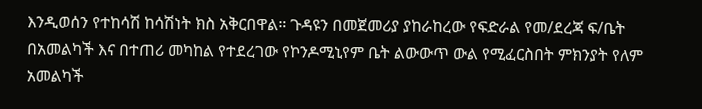እንዲወሰን የተከሳሽ ከሳሽነት ክስ አቅርበዋል። ጉዳዩን በመጀመሪያ ያከራከረው የፍድራል የመ/ደረጃ ፍ/ቤት በአመልካች እና በተጠሪ መካከል የተደረገው የኮንዶሚኒየም ቤት ልውውጥ ውል የሚፈርስበት ምክንያት የለም አመልካች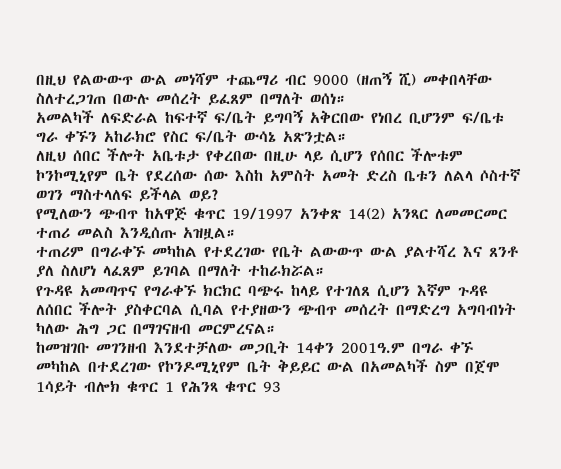በዚህ የልውውጥ ውል መነሻም ተጨማሪ ብር 9000 (ዘጠኝ ሺ) መቀበላቸው ስለተረጋገጠ በውሉ መሰረት ይፈጸም በማለት ወሰነ።
አመልካች ለፍድራል ከፍተኛ ፍ/ቤት ይግባኝ አቅርበው የነበረ ቢሆንም ፍ/ቤቱ ግራ ቀኙን አከራክሮ የስር ፍ/ቤት ውሳኔ አጽንቷል።
ለዚህ ሰበር ችሎት አቤቱታ የቀረበው በዚሁ ላይ ሲሆን የሰበር ችሎቱም ኮንኮሚኒየም ቤት የደረሰው ሰው እስከ አምስት አመት ድረስ ቤቱን ለልላ ሶስተኛ ወገን ማስተላለፍ ይችላል ወይ?
የሚለውን ጭብጥ ከአዋጅ ቁጥር 19/1997 አንቀጽ 14(2) አንጻር ለመመርመር ተጠሪ መልስ እንዲሰጡ አዝዟል።
ተጠሪም በግራቀኙ መካከል የተደረገው የቤት ልውውጥ ውል ያልተሻረ እና ጸንቶ ያለ ስለሆነ ላፈጸም ይገባል በማለት ተከራክሯል።
የጉዳዩ አመጣጥና የግራቀኙ ክርክር ባጭሩ ከላይ የተገለጸ ሲሆን እኛም ጉዳዩ ለሰበር ችሎት ያስቀርባል ሲባል የተያዘውን ጭብጥ መሰረት በማድረግ አግባብነት ካለው ሕግ ጋር በማገናዘብ መርምረናል።
ከመዝገቡ መገንዘብ እንደተቻለው መጋቢት 14ቀን 2001ዓ.ም በግራ ቀኙ መካከል በተደረገው የኮንዶሚኒየም ቤት ቅይይር ውል በአመልካች ስም በጀሞ 1ሳይት ብሎክ ቁጥር 1 የሕንጻ ቁጥር 93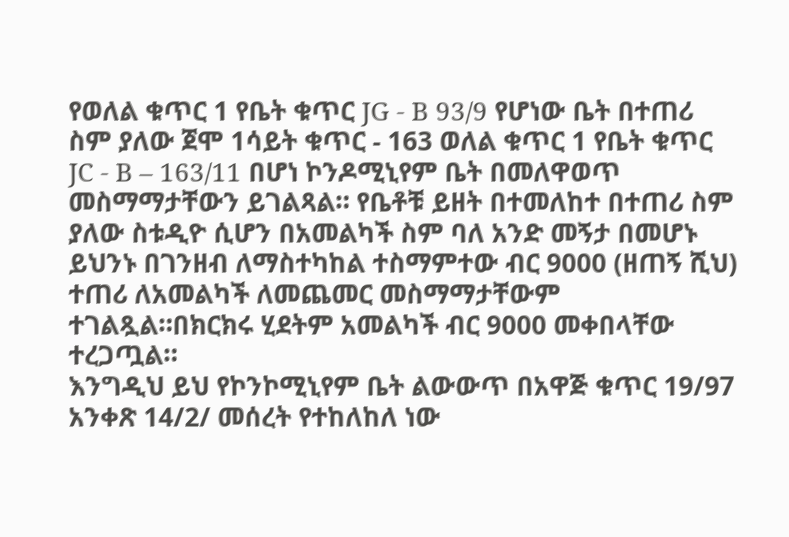የወለል ቁጥር 1 የቤት ቁጥር JG - B 93/9 የሆነው ቤት በተጠሪ ስም ያለው ጀሞ 1ሳይት ቁጥር - 163 ወለል ቁጥር 1 የቤት ቁጥር JC - B – 163/11 በሆነ ኮንዶሚኒየም ቤት በመለዋወጥ መስማማታቸውን ይገልጻል። የቤቶቹ ይዘት በተመለከተ በተጠሪ ስም ያለው ስቱዲዮ ሲሆን በአመልካች ስም ባለ አንድ መኝታ በመሆኑ ይህንኑ በገንዘብ ለማስተካከል ተስማምተው ብር 9000 (ዘጠኝ ሺህ) ተጠሪ ለአመልካች ለመጨመር መስማማታቸውም ተገልጿል።በክርክሩ ሂደትም አመልካች ብር 9000 መቀበላቸው ተረጋጧል።
እንግዲህ ይህ የኮንኮሚኒየም ቤት ልውውጥ በአዋጅ ቁጥር 19/97 አንቀጽ 14/2/ መሰረት የተከለከለ ነው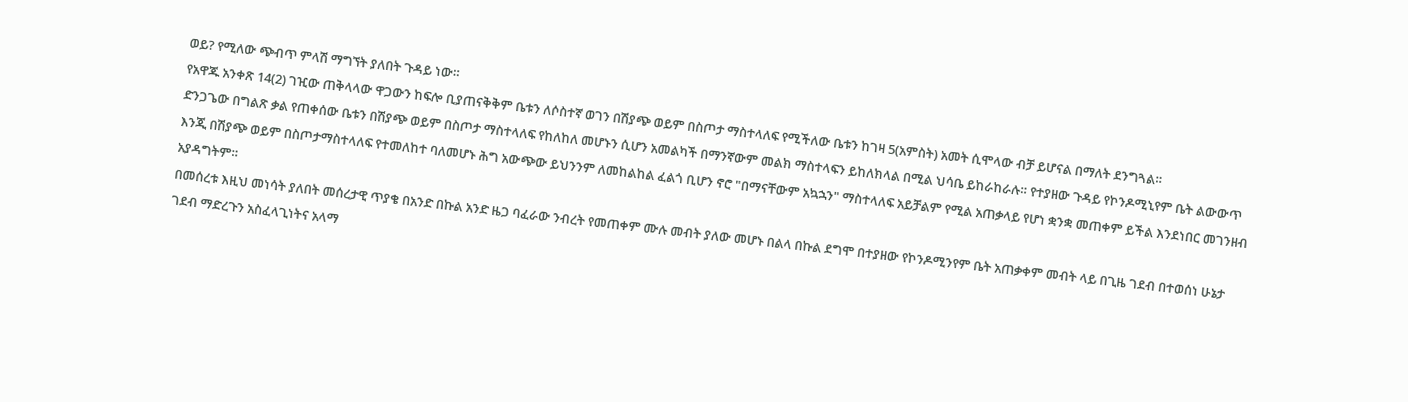ወይ? የሚለው ጭብጥ ምላሽ ማግኘት ያለበት ጉዳይ ነው።
የአዋጁ አንቀጽ 14(2) ገዢው ጠቅላላው ዋጋውን ከፍሎ ቢያጠናቅቅም ቤቱን ለሶስተኛ ወገን በሽያጭ ወይም በስጦታ ማስተላለፍ የሚችለው ቤቱን ከገዛ 5(አምስት) አመት ሲሞላው ብቻ ይሆናል በማለት ደንግጓል።
ድንጋጌው በግልጽ ቃል የጠቀሰው ቤቱን በሽያጭ ወይም በስጦታ ማስተላለፍ የከለከለ መሆኑን ሲሆን አመልካች በማንኛውም መልክ ማስተላፍን ይከለክላል በሚል ህሳቤ ይከራከራሉ። የተያዘው ጉዳይ የኮንዶሚኒየም ቤት ልውውጥ እንጂ በሽያጭ ወይም በስጦታማስተላለፍ የተመለከተ ባለመሆኑ ሕግ አውጭው ይህንንም ለመከልከል ፈልጎ ቢሆን ኖሮ "በማናቸውም አኳኋን" ማስተላለፍ አይቻልም የሚል አጠቃላይ የሆነ ቋንቋ መጠቀም ይችል እንደነበር መገንዘብ አያዳግትም።
በመሰረቱ እዚህ መነሳት ያለበት መሰረታዊ ጥያቄ በአንድ በኩል አንድ ዜጋ ባፈራው ንብረት የመጠቀም ሙሉ መብት ያለው መሆኑ በልላ በኩል ደግሞ በተያዘው የኮንዶሚንየም ቤት አጠቃቀም መብት ላይ በጊዜ ገደብ በተወሰነ ሁኔታ ገደብ ማድረጉን አስፈላጊነትና አላማ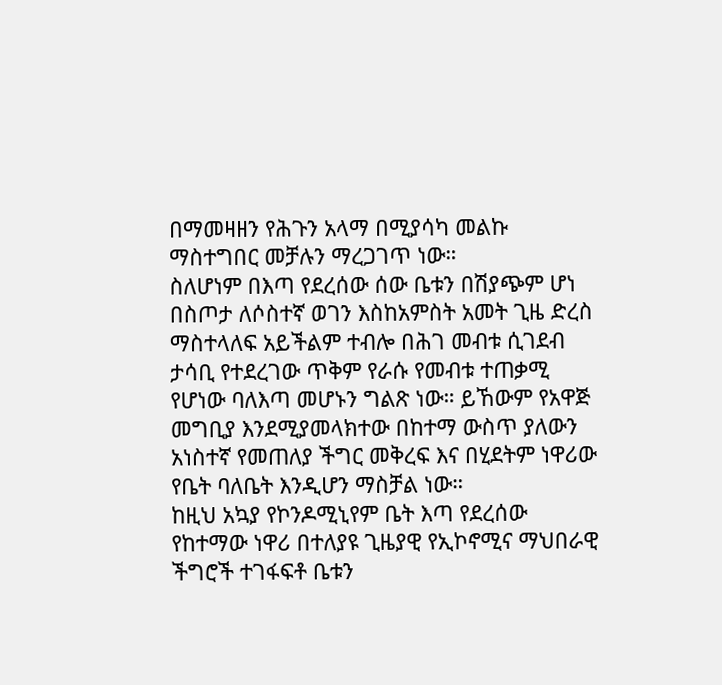በማመዛዘን የሕጉን አላማ በሚያሳካ መልኩ ማስተግበር መቻሉን ማረጋገጥ ነው።
ስለሆነም በእጣ የደረሰው ሰው ቤቱን በሽያጭም ሆነ በስጦታ ለሶስተኛ ወገን እስከአምስት አመት ጊዜ ድረስ ማስተላለፍ አይችልም ተብሎ በሕገ መብቱ ሲገደብ ታሳቢ የተደረገው ጥቅም የራሱ የመብቱ ተጠቃሚ የሆነው ባለእጣ መሆኑን ግልጽ ነው። ይኸውም የአዋጅ መግቢያ እንደሚያመላክተው በከተማ ውስጥ ያለውን አነስተኛ የመጠለያ ችግር መቅረፍ እና በሂደትም ነዋሪው የቤት ባለቤት እንዲሆን ማስቻል ነው።
ከዚህ አኳያ የኮንዶሚኒየም ቤት እጣ የደረሰው የከተማው ነዋሪ በተለያዩ ጊዜያዊ የኢኮኖሚና ማህበራዊ ችግሮች ተገፋፍቶ ቤቱን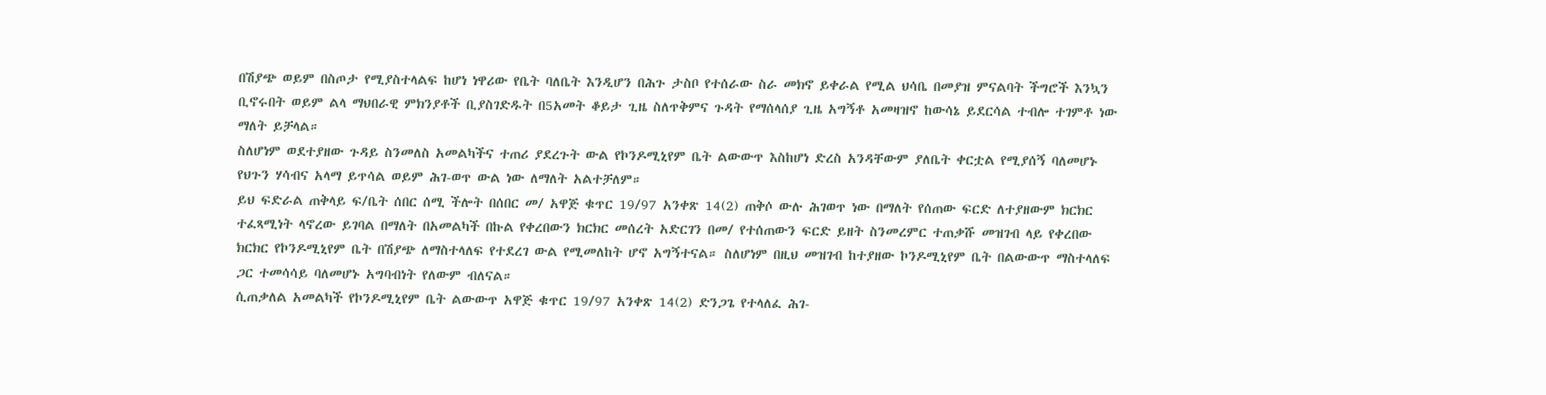በሽያጭ ወይም በስጦታ የሚያስተላልፍ ከሆነ ነዋሪው የቤት ባለቤት እንዲሆን በሕጉ ታስቦ የተሰራው ስራ መክኖ ይቀራል የሚል ህሳቤ በመያዝ ምናልባት ችግሮች እንኳን ቢኖሩበት ወይም ልላ ማህበራዊ ምክንያቶች ቢያስገድዱት በ5አመት ቆይታ ጊዜ ስለጥቅምና ጉዳት የማሰላሰያ ጊዜ አግኝቶ አመዛዝኖ ከውሳኔ ይደርሳል ተብሎ ተገምቶ ነው ማለት ይቻላል።
ስለሆነም ወደተያዘው ጉዳይ ስንመለስ አመልካችና ተጠሪ ያደረጉት ውል የኮንዶሚኒየም ቤት ልውውጥ እስከሆነ ድረስ አንዳቸውም ያለቤት ቀርቷል የሚያሰኝ ባለመሆኑ የህጉን ሃሳብና አላማ ይጥሳል ወይም ሕገ-ወጥ ውል ነው ለማለት አልተቻለም።
ይህ ፍድራል ጠቅላይ ፍ/ቤት ሰበር ሰሚ ችሎት በሰበር መ/ አዋጅ ቁጥር 19/97 አንቀጽ 14(2) ጠቅሶ ውሉ ሕገወጥ ነው በማለት የሰጠው ፍርድ ለተያዘውም ክርክር ተፈጻሚነት ላኖረው ይገባል በማለት በአመልካች በኩል የቀረበውን ክርክር መሰረት አድርገን በመ/ የተሰጠውን ፍርድ ይዘት ስንመረምር ተጠቃሹ መዝገብ ላይ የቀረበው ክርክር የኮንዶሚኒየም ቤት በሽያጭ ለማስተላለፍ የተደረገ ውል የሚመለከት ሆኖ አግኝተናል። ስለሆነም በዚህ መዝገብ ከተያዘው ኮንዶሚኒየም ቤት በልውውጥ ማስተላለፍ ጋር ተመሳሳይ ባለመሆኑ አግባብነት የለውም ብለናል።
ሲጠቃለል አመልካች የኮንዶሚኒየም ቤት ልውውጥ አዋጅ ቁጥር 19/97 አንቀጽ 14(2) ድንጋጌ የተላለፈ ሕገ-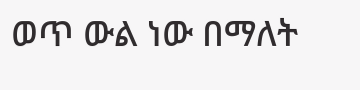ወጥ ውል ነው በማለት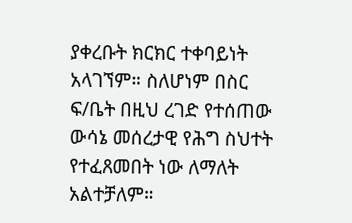ያቀረቡት ክርክር ተቀባይነት አላገኘም። ስለሆነም በስር ፍ/ቤት በዚህ ረገድ የተሰጠው ውሳኔ መሰረታዊ የሕግ ስህተት የተፈጸመበት ነው ለማለት አልተቻለም።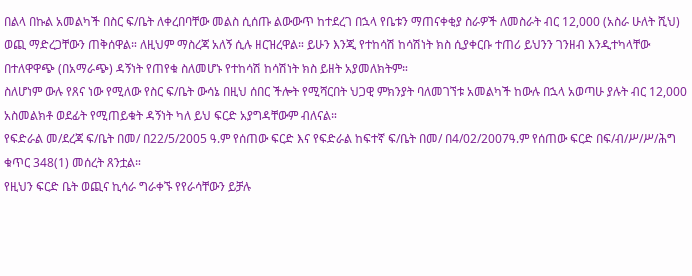በልላ በኩል አመልካች በስር ፍ/ቤት ለቀረበባቸው መልስ ሲሰጡ ልውውጥ ከተደረገ በኋላ የቤቱን ማጠናቀቂያ ስራዎች ለመስራት ብር 12,000 (አስራ ሁለት ሺህ) ወጪ ማድረጋቸውን ጠቅሰዋል። ለዚህም ማስረጃ አለኝ ሲሉ ዘርዝረዋል። ይሁን እንጂ የተከሳሽ ከሳሽነት ክስ ሲያቀርቡ ተጠሪ ይህንን ገንዘብ እንዲተካላቸው በተለዋዋጭ (በአማራጭ) ዳኝነት የጠየቁ ስለመሆኑ የተከሳሽ ከሳሽነት ክስ ይዘት አያመለክትም።
ስለሆነም ውሉ የጸና ነው የሚለው የስር ፍ/ቤት ውሳኔ በዚህ ሰበር ችሎት የሚሻርበት ህጋዊ ምክንያት ባለመገኘቱ አመልካች ከውሉ በኋላ አወጣሁ ያሉት ብር 12,000 አስመልክቶ ወደፊት የሚጠይቁት ዳኝነት ካለ ይህ ፍርድ አያግዳቸውም ብለናል።
የፍድራል መ/ደረጃ ፍ/ቤት በመ/ በ22/5/2005 ዓ.ም የሰጠው ፍርድ እና የፍድራል ከፍተኛ ፍ/ቤት በመ/ በ4/02/2007ዓ.ም የሰጠው ፍርድ በፍ/ብ/ሥ/ሥ/ሕግ ቁጥር 348(1) መሰረት ጸንቷል።
የዚህን ፍርድ ቤት ወጪና ኪሳራ ግራቀኙ የየራሳቸውን ይቻሉ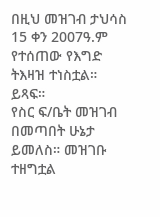በዚህ መዝገብ ታህሳስ 15 ቀን 2007ዓ.ም የተሰጠው የእግድ ትእዛዝ ተነስቷል። ይጻፍ።
የስር ፍ/ቤት መዝገብ በመጣበት ሁኔታ ይመለስ። መዝገቡ ተዘግቷል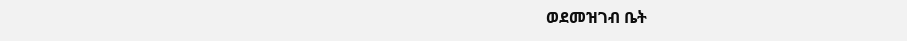ወደመዝገብ ቤት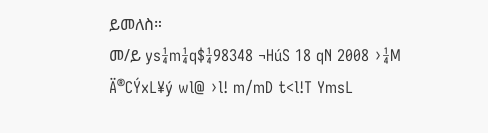ይመለስ።
መ/ይ ys¼m¼q$¼98348 ¬HúS 18 qN 2008 ›¼M Ä®CÝxL¥ý wl@ ›l! m/mD t<l!T YmsL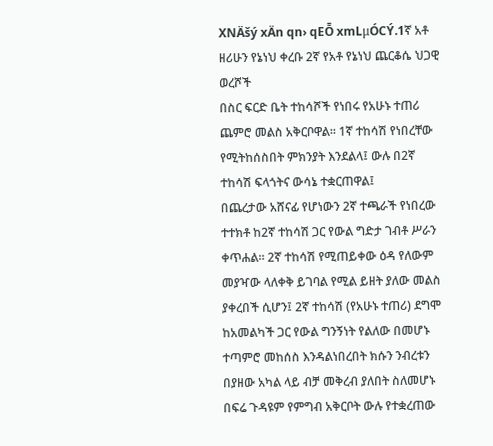XNÄšý xÄn qn› qEȬ xmLμÓCÝ.1ኛ አቶ ዘሪሁን የኔነህ ቀረቡ 2ኛ የአቶ የኔነህ ጨርቆሴ ህጋዊ ወረሾች
በስር ፍርድ ቤት ተከሳሾች የነበሩ የአሁኑ ተጠሪ ጨምሮ መልስ አቅርቦዋል። 1ኛ ተከሳሽ የነበረቸው የሚትከሰስበት ምክንያት እንደልላ፤ ውሉ በ2ኛ ተከሳሽ ፍላጎትና ውሳኔ ተቋርጠዋል፤
በጨረታው አሸናፊ የሆነውን 2ኛ ተጫራች የነበረው ተተክቶ ከ2ኛ ተከሳሽ ጋር የውል ግድታ ገብቶ ሥራን ቀጥሐል። 2ኛ ተከሳሽ የሚጠይቀው ዕዳ የለውም መያዣው ላለቀቅ ይገባል የሚል ይዘት ያለው መልስ ያቀረበች ሲሆን፤ 2ኛ ተከሳሽ (የአሁኑ ተጠሪ) ደግሞ ከአመልካች ጋር የውል ግንኝነት የልለው በመሆኑ ተጣምሮ መከሰስ እንዳልነበረበት ክሱን ንብረቱን በያዘው አካል ላይ ብቻ መቅረብ ያለበት ስለመሆኑ በፍሬ ጉዳዩም የምግብ አቅርቦት ውሉ የተቋረጠው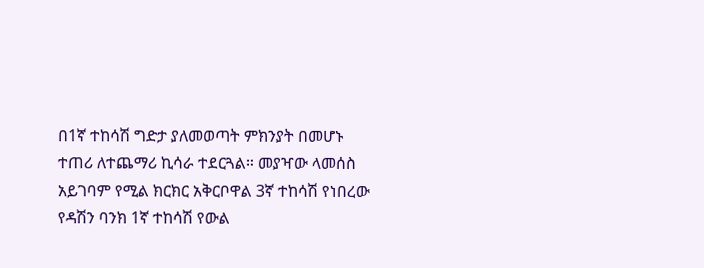በ1ኛ ተከሳሽ ግድታ ያለመወጣት ምክንያት በመሆኑ ተጠሪ ለተጨማሪ ኪሳራ ተደርጓል። መያዣው ላመሰስ አይገባም የሚል ክርክር አቅርቦዋል 3ኛ ተከሳሽ የነበረው የዳሽን ባንክ 1ኛ ተከሳሽ የውል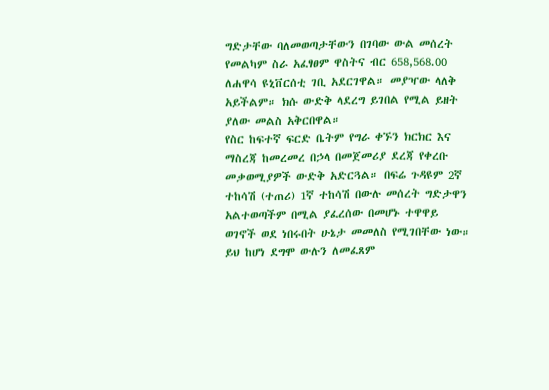ግድታቸው ባለመወጣታቸውን በገባው ውል መሰረት የመልካም ስራ አፈፃፀም ዋስትና ብር 658,568.00 ለሐዋሳ ዩኒቨርሰቲ ገቢ አደርገዋል። መያዣው ላለቅ አይችልም። ክሱ ውድቅ ላደረግ ይገበል የሚል ይዘት ያለው መልስ አቅርበዋል።
የስር ከፍተኛ ፍርድ ቤትም የግራ ቀኙን ክርክር እና ማስረጃ ከመረመረ በኃላ በመጀመሪያ ደረጃ የቀረቡ መቃወሚያዎች ውድቅ አድርጓል። በፍሬ ጉዳዩም 2ኛ ተከሳሽ (ተጠሪ) 1ኛ ተከሳሽ በውሉ መሰረት ግድታዋን አልተወጣችም በሚል ያፈረሰው በመሆኑ ተዋዋይ ወገኖች ወደ ነበሩበት ሁኔታ መመለስ የሚገበቸው ነው። ይህ ከሆነ ደግሞ ውሉን ለመፈጸም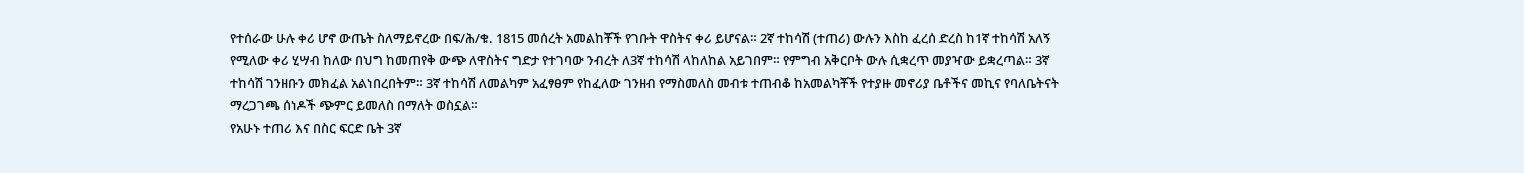የተሰራው ሁሉ ቀሪ ሆኖ ውጤት ስለማይኖረው በፍ/ሕ/ቁ. 1815 መሰረት አመልከቾች የገቡት ዋስትና ቀሪ ይሆናል። 2ኛ ተከሳሽ (ተጠሪ) ውሉን እስከ ፈረሰ ድረስ ከ1ኛ ተከሳሽ አለኝ የሚለው ቀሪ ሂሣብ ከለው በህግ ከመጠየቅ ውጭ ለዋስትና ግድታ የተገባው ንብረት ለ3ኛ ተከሳሽ ላከለከል አይገበም። የምግብ አቅርቦት ውሉ ሲቋረጥ መያዣው ይቋረጣል። 3ኛ ተከሳሽ ገንዘቡን መክፈል አልነበረበትም። 3ኛ ተከሳሽ ለመልካም አፈፃፀም የከፈለው ገንዘብ የማስመለስ መብቱ ተጠብቆ ከአመልካቾች የተያዙ መኖሪያ ቤቶችና መኪና የባለቤትናት ማረጋገጫ ሰነዶች ጭምር ይመለስ በማለት ወስኗል።
የአሁኑ ተጠሪ እና በስር ፍርድ ቤት 3ኛ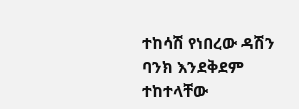ተከሳሽ የነበረው ዳሽን ባንክ እንደቅደም ተከተላቸው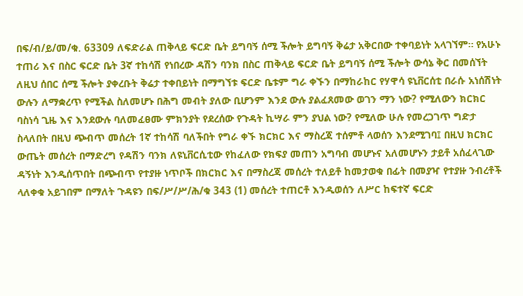በፍ/ብ/ይ/መ/ቁ. 63309 ለፍድራል ጠቅላይ ፍርድ ቤት ይግባኝ ሰሚ ችሎት ይግባኝ ቅሬታ አቅርበው ተቀባይነት አላገኘም። የአሁኑ ተጠሪ እና በስር ፍርድ ቤት 3ኛ ተከሳሽ የነበረው ዳሽን ባንክ በስር ጠቅላይ ፍርድ ቤት ይግባኝ ሰሚ ችሎት ውሳኔ ቅር በመሰኘት ለዚህ ሰበር ሰሚ ችሎት ያቀረቡት ቅሬታ ተቀበይነት በማግኘቱ ፍርድ ቤቱም ግራ ቀኙን በማከራከር የሃዋሳ ዩኒቨርሰቲ በራሱ አነሰሽነት ውሉን ለማቋረጥ የሚችል ስለመሆኑ በሕግ መብት ያለው ቢሆንም እንደ ውሉ ያልፈጸመው ወገን ማን ነው? የሚለውን ክርክር ባስነሳ ጊዜ እና እንደውሉ ባለመፈፀሙ ምክንያት የደረሰው የጉዳት ኪሣራ ምን ያህል ነው? የሚለው ሁሉ የመረጋገጥ ግድታ ስላለበት በዚህ ጭብጥ መሰረት 1ኛ ተከሳሽ ባለችበት የግራ ቀኙ ክርክር እና ማስረጃ ተሰምቶ ላወሰን እንደሚገባ፤ በዚህ ክርክር ውጤት መሰረት በማድረግ የዳሽን ባንክ ለዩኒቨርሲቲው የከፈለው የክፍያ መጠን አግባብ መሆኑና አለመሆኑን ታይቶ አሰፈላጊው ዳኝነት እንዲሰጥበት በጭብጥ የተያዙ ነጥቦች በክርክር እና በማስረጃ መሰረት ተለይቶ ከመታወቁ በፊት በመያዣ የተያዙ ንብረቶች ላለቀቁ አይገበም በማለት ጉዳዩን በፍ/ሥ/ሥ/ሕ/ቁ 343 (1) መሰረት ተጠርቶ እንዲወሰን ለሥር ከፍተኛ ፍርድ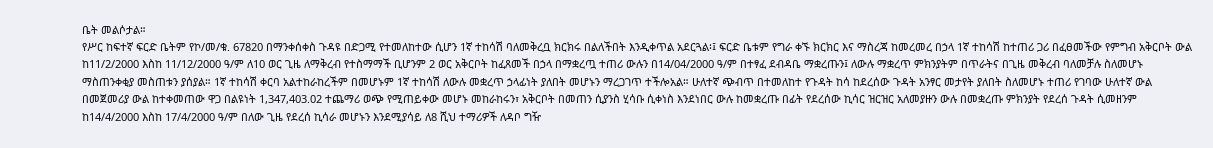ቤት መልሶታል።
የሥር ከፍተኛ ፍርድ ቤትም የኮ/መ/ቁ. 67820 በማንቀሰቀስ ጉዳዩ በድጋሚ የተመለከተው ሲሆን 1ኛ ተከሳሽ ባለመቅረቧ ክርክሩ በልለችበት እንዲቀጥል አደርጓል፡፤ ፍርድ ቤቱም የግራ ቀኙ ክርክር እና ማስረጃ ከመረመረ በኃላ 1ኛ ተከሳሽ ከተጠሪ ጋሪ በፈፀመችው የምግብ አቅርቦት ውል ከ11/2/2000 እስከ 11/12/2000 ዓ/ም ለ10 ወር ጊዜ ለማቅረብ የተስማማች ቢሆንም 2 ወር አቅርቦት ከፈጸመች በኃላ በማቋረጧ ተጠሪ ውሉን በ14/04/2000 ዓ/ም በተፃፈ ደብዳቤ ማቋረጡን፤ ለውሉ ማቋረጥ ምክንያትም በጥራትና በጊዜ መቅረብ ባለመቻሉ ስለመሆኑ ማስጠንቀቂያ መስጠቱን ያሰያል። 1ኛ ተከሳሽ ቀርባ አልተከራከረችም በመሆኑም 1ኛ ተከሳሽ ለውሉ መቋረጥ ኃላፊነት ያለበት መሆኑን ማረጋገጥ ተችሎአል። ሁለተኛ ጭብጥ በተመለከተ የጉዳት ከሳ ከደረሰው ጉዳት አንፃር መታየት ያለበት ስለመሆኑ ተጠሪ የገባው ሁለተኛ ውል በመጀመሪያ ውል ከተቀመጠው ዋጋ በልዩነት 1,347,403.02 ተጨማሪ ወጭ የሚጠይቀው መሆኑ መከራከሩን፣ አቅርቦት በመጠን ሲያንስ ሂሳቡ ሲቀነስ እንደነበር ውሉ ከመቋረጡ በፊት የደረሰው ኪሳር ዝርዝር አለመያዙን ውሉ በመቋረጡ ምክንያት የደረሰ ጉዳት ሲመዘንም ከ14/4/2000 እስከ 17/4/2000 ዓ/ም በለው ጊዜ የደረሰ ኪሳራ መሆኑን እንደሚያሳይ ለ8 ሺህ ተማሪዎች ለዳቦ ግዥ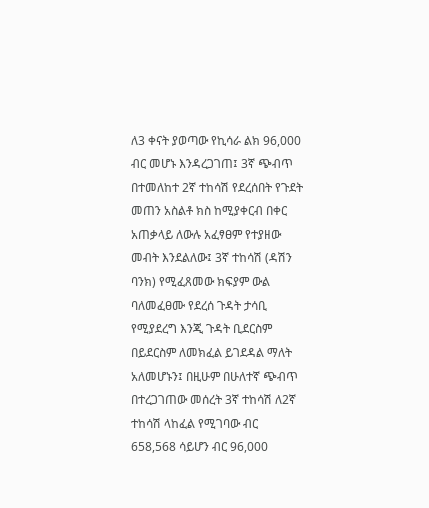ለ3 ቀናት ያወጣው የኪሳራ ልክ 96,000 ብር መሆኑ እንዳረጋገጠ፤ 3ኛ ጭብጥ በተመለከተ 2ኛ ተከሳሽ የደረሰበት የጉደት መጠን አስልቶ ክስ ከሚያቀርብ በቀር አጠቃላይ ለውሉ አፈፃፀም የተያዘው መብት እንደልለው፤ 3ኛ ተከሳሽ (ዳሽን ባንክ) የሚፈጸመው ክፍያም ውል ባለመፈፀሙ የደረሰ ጉዳት ታሳቢ የሚያደረግ እንጂ ጉዳት ቢደርስም በይደርስም ለመክፈል ይገደዳል ማለት አለመሆኑን፤ በዚሁም በሁለተኛ ጭብጥ በተረጋገጠው መሰረት 3ኛ ተከሳሽ ለ2ኛ ተከሳሽ ላከፈል የሚገባው ብር 658,568 ሳይሆን ብር 96,000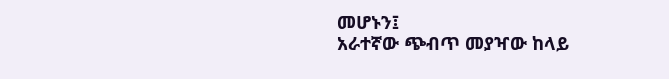መሆኑን፤
አራተኛው ጭብጥ መያዣው ከላይ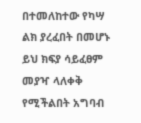በተመለከተው የካሣ ልክ ያረፈበት በመሆኑ ይህ ክፍያ ሳይፈፀም መያዣ ላለቀቅ የሚችልበት አግባብ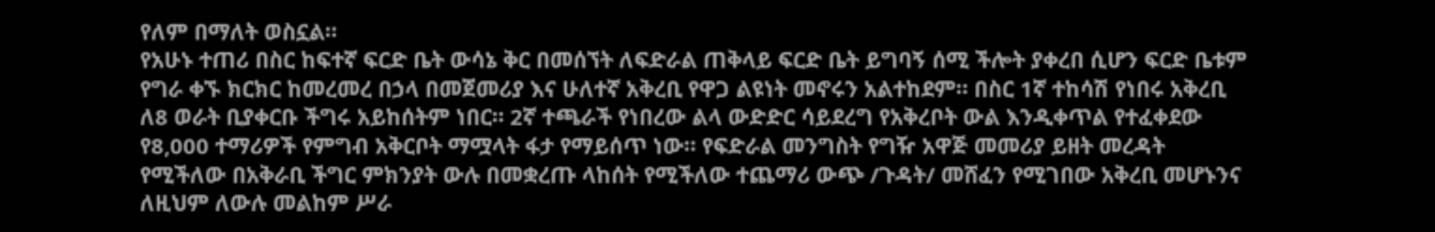የለም በማለት ወስኗል።
የአሁኑ ተጠሪ በስር ከፍተኛ ፍርድ ቤት ውሳኔ ቅር በመሰኘት ለፍድራል ጠቅላይ ፍርድ ቤት ይግባኝ ሰሚ ችሎት ያቀረበ ሲሆን ፍርድ ቤቱም የግራ ቀኙ ክርክር ከመረመረ በኃላ በመጀመሪያ እና ሁለተኛ አቅረቢ የዋጋ ልዩነት መኖሩን አልተከደም። በስር 1ኛ ተከሳሽ የነበሩ አቅረቢ ለ8 ወራት ቢያቀርቡ ችግሩ አይከሰትም ነበር። 2ኛ ተጫራች የነበረው ልላ ውድድር ሳይደረግ የአቅረቦት ውል እንዲቀጥል የተፈቀደው የ8,000 ተማሪዎች የምግብ አቅርቦት ማሟላት ፋታ የማይሰጥ ነው። የፍድራል መንግስት የግዥ አዋጅ መመሪያ ይዘት መረዳት የሚችለው በአቅራቢ ችግር ምክንያት ውሉ በመቋረጡ ላከሰት የሚችለው ተጨማሪ ውጭ /ጉዳት/ መሸፈን የሚገበው አቅረቢ መሆኑንና ለዚህም ለውሉ መልከም ሥራ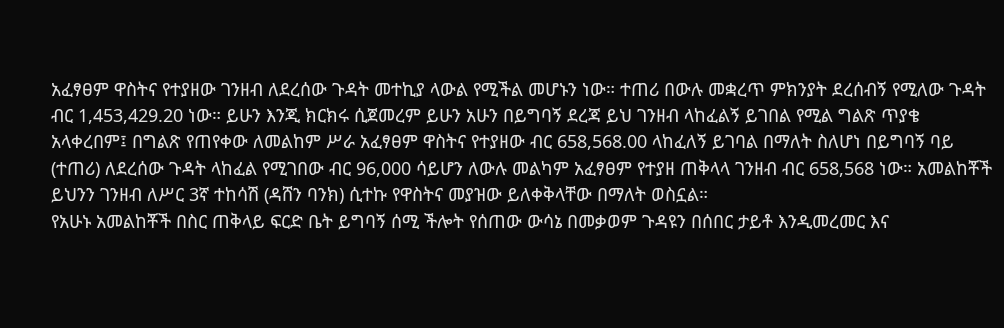አፈፃፀም ዋስትና የተያዘው ገንዘብ ለደረሰው ጉዳት መተኪያ ላውል የሚችል መሆኑን ነው። ተጠሪ በውሉ መቋረጥ ምክንያት ደረሰብኝ የሚለው ጉዳት ብር 1,453,429.20 ነው። ይሁን እንጂ ክርክሩ ሲጀመረም ይሁን አሁን በይግባኝ ደረጃ ይህ ገንዘብ ላከፈልኝ ይገበል የሚል ግልጽ ጥያቄ አላቀረበም፤ በግልጽ የጠየቀው ለመልከም ሥራ አፈፃፀም ዋስትና የተያዘው ብር 658,568.00 ላከፈለኝ ይገባል በማለት ስለሆነ በይግባኝ ባይ (ተጠሪ) ለደረሰው ጉዳት ላከፈል የሚገበው ብር 96,000 ሳይሆን ለውሉ መልካም አፈፃፀም የተያዘ ጠቅላላ ገንዘብ ብር 658,568 ነው። አመልከቾች ይህንን ገንዘብ ለሥር 3ኛ ተከሳሽ (ዳሸን ባንክ) ሲተኩ የዋስትና መያዝው ይለቀቅላቸው በማለት ወስኗል።
የአሁኑ አመልከቾች በስር ጠቅላይ ፍርድ ቤት ይግባኝ ሰሚ ችሎት የሰጠው ውሳኔ በመቃወም ጉዳዩን በሰበር ታይቶ እንዲመረመር እና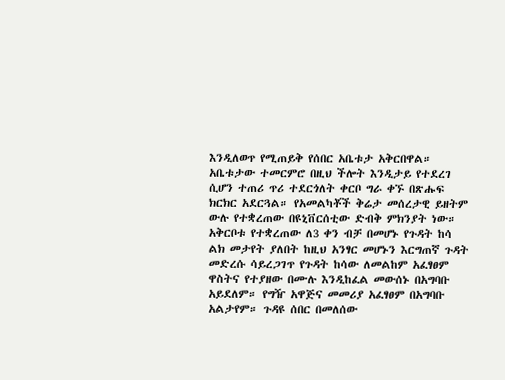እንዲለወጥ የሚጠይቅ የሰበር አቤቱታ አቅርበዋል።
አቤቱታው ተመርምሮ በዚህ ችሎት እንዲታይ የተደረገ ሲሆን ተጠሪ ጥሪ ተደርጎለት ቀርቦ ግራ ቀኙ በጽሑፍ ክርክር አደርጓል። የአመልካቾች ቅሬታ መሰረታዊ ይዘትም ውሉ የተቋረጠው በዩኒቨርሰቲው ድብቅ ምክንያት ነው። አቅርቦቱ የተቋረጠው ለ3 ቀን ብቻ በመሆኑ የጉዳት ከሳ ልክ መታየት ያለበት ከዚህ አንፃር መሆኑን እርግጠኛ ጉዳት መድረሱ ሳይረጋገጥ የጉዳት ከሳው ለመልከም አፈፃፀም ዋስትና የተያዘው በሙሉ እንዲከፈል መውሰኑ በአግባቡ አይደለም። የግዥ አዋጅና መመሪያ አፈፃፀም በአግባቡ አልታየም። ጉዳዩ ሰበር በመለሰው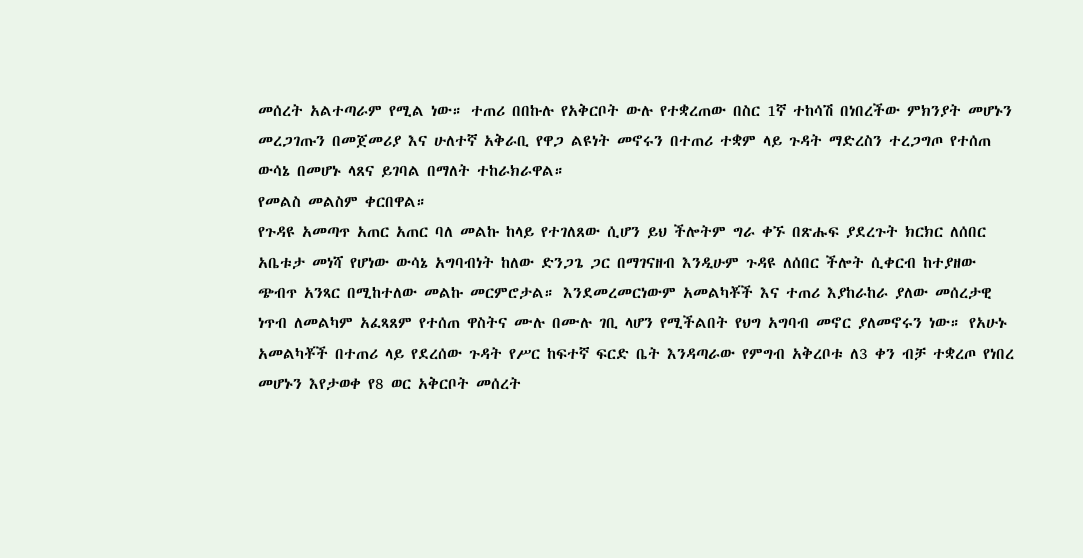መሰረት አልተጣራም የሚል ነው። ተጠሪ በበኩሉ የአቅርቦት ውሉ የተቋረጠው በስር 1ኛ ተከሳሽ በነበረችው ምክንያት መሆኑን መረጋገጡን በመጀመሪያ እና ሁለተኛ አቅራቢ የዋጋ ልዩነት መኖሩን በተጠሪ ተቋም ላይ ጉዳት ማድረስን ተረጋግጦ የተሰጠ ውሳኔ በመሆኑ ላጸና ይገባል በማለት ተከራክራዋል።
የመልስ መልስም ቀርበዋል።
የጉዳዩ አመጣጥ አጠር አጠር ባለ መልኩ ከላይ የተገለጸው ሲሆን ይህ ችሎትም ግራ ቀኙ በጽሑፍ ያደረጉት ክርክር ለሰበር አቤቱታ መነሻ የሆነው ውሳኔ አግባብነት ከለው ድንጋጌ ጋር በማገናዘብ እንዲሁም ጉዳዩ ለሰበር ችሎት ሲቀርብ ከተያዘው ጭብጥ አንጻር በሚከተለው መልኩ መርምሮታል። እንደመረመርነውም አመልካቾች እና ተጠሪ እያከራከራ ያለው መሰረታዊ ነጥብ ለመልካም አፈጻጸም የተሰጠ ዋስትና ሙሉ በሙሉ ገቢ ላሆን የሚችልበት የህግ አግባብ መኖር ያለመኖሩን ነው። የአሁኑ አመልካቾች በተጠሪ ላይ የደረሰው ጉዳት የሥር ከፍተኛ ፍርድ ቤት እንዳጣራው የምግብ አቅረቦቱ ለ3 ቀን ብቻ ተቋረጦ የነበረ መሆኑን እየታወቀ የ8 ወር አቅርቦት መሰረት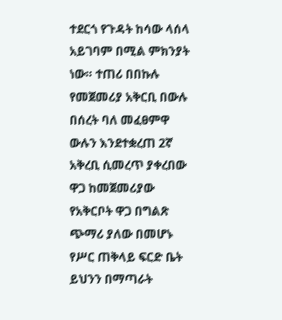ተደርጎ የጉዳት ከሳው ላሰላ አይገባም በሚል ምክንያት ነው። ተጠሪ በበኩሉ የመጀመሪያ አቅርቢ በውሉ በሰረት ባለ መፈፀምዋ ውሉን እንደተቋረጠ 2ኛ አቅረቢ ሲመረጥ ያቀረበው ዋጋ ከመጀመሪያው የአቅርቦት ዋጋ በግልጽ ጭማሪ ያለው በመሆኑ የሥር ጠቅላይ ፍርድ ቤት ይህንን በማጣራት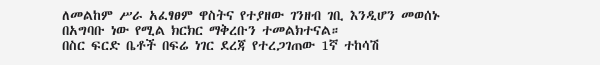ለመልከም ሥራ አፈፃፀም ዋስትና የተያዘው ገንዘብ ገቢ እንዲሆን መወሰኑ በአግባቡ ነው የሚል ክርክር ማቅረቡን ተመልክተናል።
በስር ፍርድ ቤቶች በፍሬ ነገር ደረጃ የተረጋገጠው 1ኛ ተከሳሽ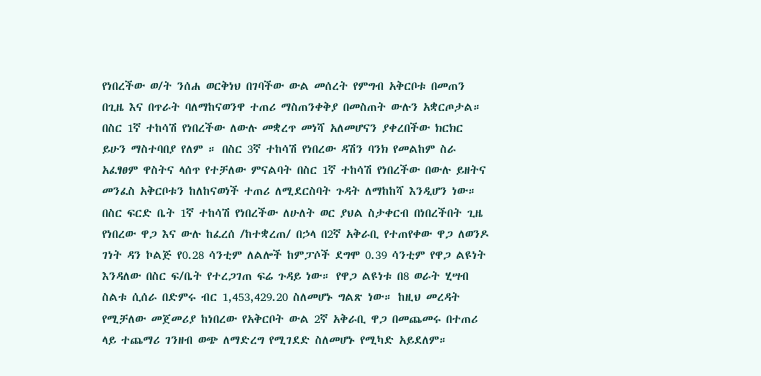የነበረችው ወ/ት ንሰሐ ወርቅነህ በገባችው ውል መሰረት የምግብ አቅርቦቱ በመጠን በጊዜ እና በጥራት ባለማከናወንዋ ተጠሪ ማስጠንቀቅያ በመስጠት ውሉን አቋርጦታል። በስር 1ኛ ተከሳሽ የነበረችው ለውሉ መቋረጥ መነሻ አለመሆናን ያቀረበችው ክርክር ይሁን ማስተባበያ የለም ። በስር 3ኛ ተከሳሽ የነበረው ዳሽን ባንክ የመልከም ስራ አፈፃፀም ዋስትና ላሰጥ የተቻለው ምናልባት በስር 1ኛ ተከሳሽ የነበረችው በውሉ ይዘትና መንፈስ አቅርቦቱን ከለከናወነች ተጠሪ ለሚደርስባት ጉዳት ለማከከሻ እንዲሆን ነው።
በስር ፍርድ ቤት 1ኛ ተከሳሽ የነበረችው ለሁለት ወር ያህል ስታቀርብ በነበረችበት ጊዜ የነበረው ዋጋ እና ውሉ ከፈረሰ /ከተቋረጠ/ በኃላ በ2ኛ አቅራቢ የተጠየቀው ዋጋ ለወንዶ ገነት ዳን ኮልጅ የ0.28 ሳንቲም ለልሎች ከምፓሶች ደግሞ 0.39 ሳንቲም የዋጋ ልዩነት እንዳለው በስር ፍ/ቤት የተረጋገጠ ፍሬ ጉዳይ ነው። የዋጋ ልዩነቱ በ8 ወራት ሂሣብ ስልቱ ሲሰራ በድምሩ ብር 1,453,429.20 ስለመሆኑ ግልጽ ነው። ከዚህ መረዳት የሚቻለው መጀመሪያ ከነበረው የአቅርቦት ውል 2ኛ አቅራቢ ዋጋ በመጨመሩ በተጠሪ ላይ ተጨማሪ ገንዘብ ወጭ ለማድረግ የሚገደድ ስለመሆኑ የሚካድ አይደለም።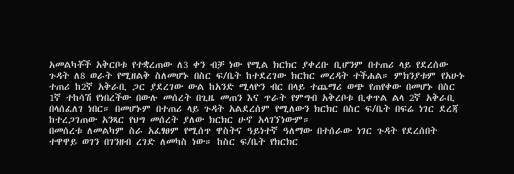አመልካቾች አቅርቦቱ የተቋረጠው ለ3 ቀን ብቻ ነው የሚል ክርክር ያቀረቡ ቢሆንም በተጠሪ ላይ የደረሰው ጉዳት ለ8 ወራት የሚዘልቅ ስለመሆኑ በስር ፍ/ቤት ከተደረገው ክርክር መረዳት ተችሐል። ምክንያቱም የአሁኑ ተጠሪ ከ2ኛ አቅራቢ ጋር ያደረገው ውል ከአንድ ሚላዮን ብር በላይ ተጨማሪ ወጭ የጠየቀው በመሆኑ በስር 1ኛ ተከሳሽ የነበረችው በውሉ መሰረት በጊዜ መጠን እና ጥራት የምግብ አቅረቦቱ ቢቀጥል ልላ 2ኛ አቅራቢ በላሰፈለገ ነበር። በመሆኑም በተጠሪ ላይ ጉዳት አልደረሰም የሚለውን ክርክር በስር ፍ/ቤት በፍሬ ነገር ደረጃ ከተረጋገጠው አንጻር የህግ መሰረት ያለው ክርክር ሁኖ አላገኘነውም።
በመሰረቱ ለመልካም ስራ አፈፃፀም የሚሰጥ ዋስትና ዓይነተኛ ዓለማው በተሰራው ነገር ጉዳት የደረሰበት ተዋዋይ ወገን በገንዘብ ረገድ ለመካስ ነው። ከስር ፍ/ቤት የክርክር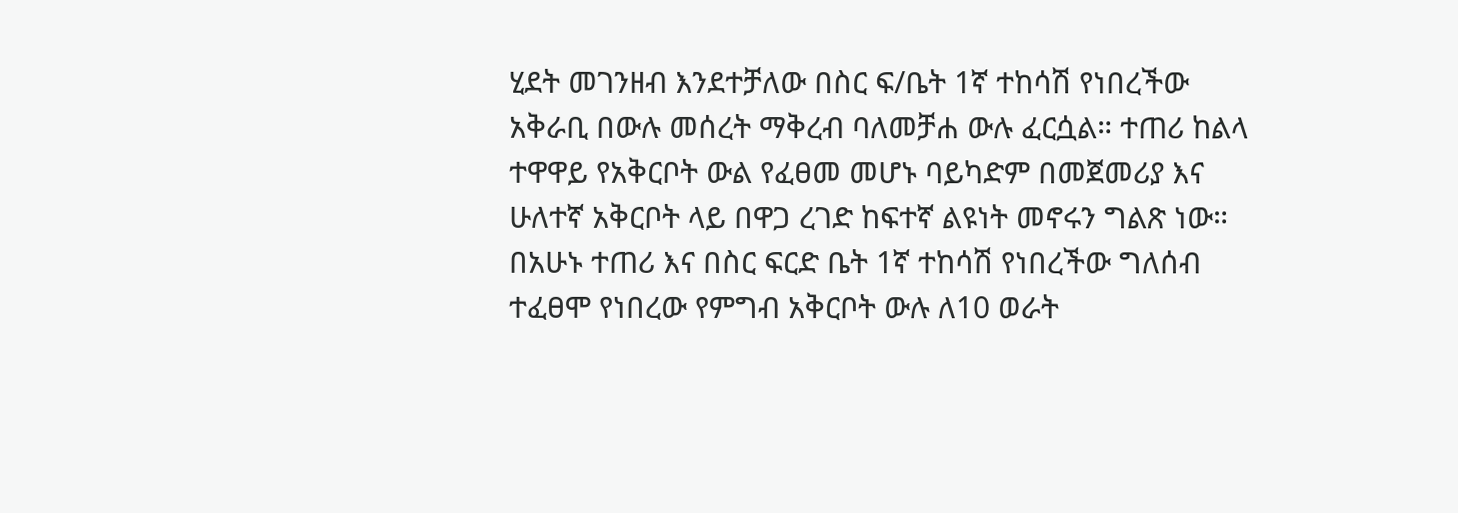ሂደት መገንዘብ እንደተቻለው በስር ፍ/ቤት 1ኛ ተከሳሽ የነበረችው አቅራቢ በውሉ መሰረት ማቅረብ ባለመቻሐ ውሉ ፈርሷል። ተጠሪ ከልላ ተዋዋይ የአቅርቦት ውል የፈፀመ መሆኑ ባይካድም በመጀመሪያ እና ሁለተኛ አቅርቦት ላይ በዋጋ ረገድ ከፍተኛ ልዩነት መኖሩን ግልጽ ነው። በአሁኑ ተጠሪ እና በስር ፍርድ ቤት 1ኛ ተከሳሽ የነበረችው ግለሰብ ተፈፀሞ የነበረው የምግብ አቅርቦት ውሉ ለ10 ወራት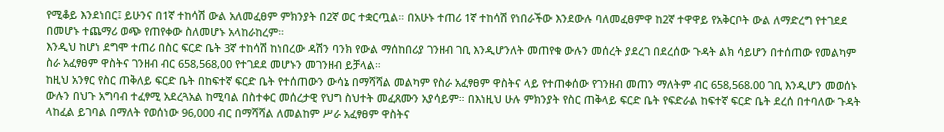የሚቆይ እንደነበር፤ ይሁንና በ1ኛ ተከሳሽ ውል አለመፈፀም ምክንያት በ2ኛ ወር ተቋርጧል። በአሁኑ ተጠሪ 1ኛ ተከሳሽ የነበራችው እንደውሉ ባለመፈፀምዋ ከ2ኛ ተዋዋይ የአቅርቦት ውል ለማድረግ የተገደደ በመሆኑ ተጨማሪ ወጭ የጠየቀው ስለመሆኑ አላከራከረም።
እንዲህ ከሆነ ደግሞ ተጠሪ በስር ፍርድ ቤት 3ኛ ተከሳሽ ከነበረው ዳሽን ባንክ የውል ማሰከበሪያ ገንዘብ ገቢ እንዲሆንለት መጠየቁ ውሉን መሰረት ያደረገ በደረሰው ጉዳት ልክ ሳይሆን በተሰጠው የመልካም ስራ አፈፃፀም ዋስትና ገንዘብ ብር 658,568,00 የተገደደ መሆኑን መገንዘብ ይቻላል።
ከዚህ አንፃር የስር ጠቅለይ ፍርድ ቤት በከፍተኛ ፍርድ ቤት የተሰጠውን ውሳኔ በማሻሻል መልካም የስራ አፈፃፀም ዋስትና ላይ የተጠቀሰው የገንዘብ መጠን ማለትም ብር 658,568.00 ገቢ እንዲሆን መወሰኑ ውሉን በህጉ አግባብ ተፈፃሚ አደረጓአል ከሚባል በስተቀር መሰረታዊ የህግ ስህተት መፈጸሙን አያሳይም። በእነዚህ ሁሉ ምክንያት የስር ጠቅላይ ፍርድ ቤት የፍድራል ከፍተኛ ፍርድ ቤት ደረሰ በተባለው ጉዳት ላከፈል ይገባል በማለት የወሰነው 96,000 ብር በማሻሻል ለመልከም ሥራ አፈፃፀም ዋስትና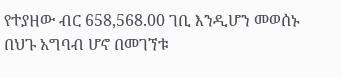የተያዘው ብር 658,568.00 ገቢ እንዲሆን መወሰኑ በህጉ አግባብ ሆኖ በመገኘቱ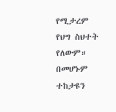የሚታረም የህግ ስህተት የለውም። በመሆኑም ተከታዩን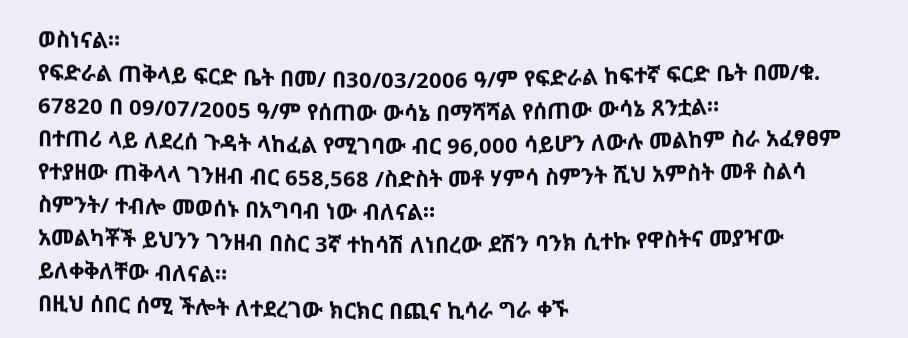ወስነናል።
የፍድራል ጠቅላይ ፍርድ ቤት በመ/ በ30/03/2006 ዓ/ም የፍድራል ከፍተኛ ፍርድ ቤት በመ/ቁ. 67820 በ 09/07/2005 ዓ/ም የሰጠው ውሳኔ በማሻሻል የሰጠው ውሳኔ ጸንቷል።
በተጠሪ ላይ ለደረሰ ጉዳት ላከፈል የሚገባው ብር 96,000 ሳይሆን ለውሉ መልከም ስራ አፈፃፀም የተያዘው ጠቅላላ ገንዘብ ብር 658,568 /ስድስት መቶ ሃምሳ ስምንት ሺህ አምስት መቶ ስልሳ ስምንት/ ተብሎ መወሰኑ በአግባብ ነው ብለናል።
አመልካቾች ይህንን ገንዘብ በስር 3ኛ ተከሳሽ ለነበረው ደሽን ባንክ ሲተኩ የዋስትና መያዣው ይለቀቅለቸው ብለናል።
በዚህ ሰበር ሰሚ ችሎት ለተደረገው ክርክር በጪና ኪሳራ ግራ ቀኙ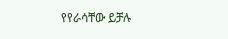የየራሳቸው ይቻሉ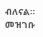ብለናል።
መዝገቡ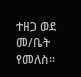ተዘጋ ወደ መ/ቤት የመለስ።